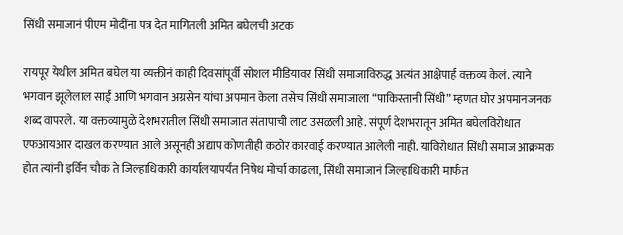सिंधी समाजानं पीएम मोदींना पत्र देत मागितली अमित बघेलची अटक

रायपूर येथील अमित बघेल या व्यक्तीनं काही दिवसांपूर्वी सोशल मीडियावर सिंधी समाजाविरुद्ध अत्यंत आक्षेपार्ह वक्तव्य केलं. त्याने भगवान झूलेलाल साईं आणि भगवान अग्रसेन यांचा अपमान केला तसेच सिंधी समाजाला “पाकिस्तानी सिंधी” म्हणत घोर अपमानजनक शब्द वापरले. या वक्तव्यामुळे देशभरातील सिंधी समाजात संतापाची लाट उसळली आहे. संपूर्ण देशभरातून अमित बघेलविरोधात एफआयआर दाखल करण्यात आले असूनही अद्याप कोणतीही कठोर कारवाई करण्यात आलेली नाही. याविरोधात सिंधी समाज आक्रमक होत त्यांनी इर्विन चौक ते जिल्हाधिकारी कार्यालयापर्यंत निषेध मोर्चा काढला, सिंधी समाजानं जिल्हाधिकारी मार्फत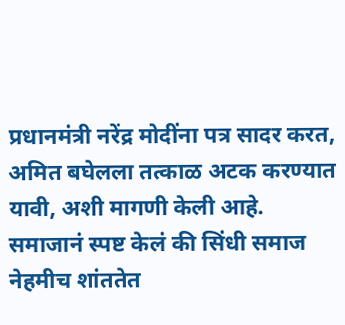प्रधानमंत्री नरेंद्र मोदींना पत्र सादर करत, अमित बघेलला तत्काळ अटक करण्यात यावी, अशी मागणी केली आहे. समाजानं स्पष्ट केलं की सिंधी समाज नेहमीच शांततेत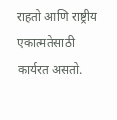राहतो आणि राष्ट्रीय एकात्मतेसाठी कार्यरत असतो.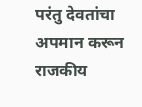परंतु देवतांचा अपमान करून राजकीय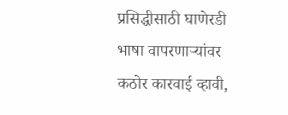प्रसिद्धीसाठी घाणेरडी भाषा वापरणाऱ्यांवर कठोर कारवाई व्हावी,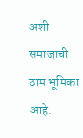अशी समाजाची ठाम भूमिका आहे.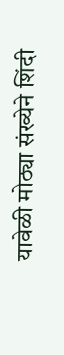यावेळी मोठ्या संख्येने शिंदी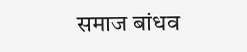समाज बांधव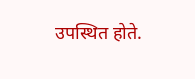उपस्थित होते.